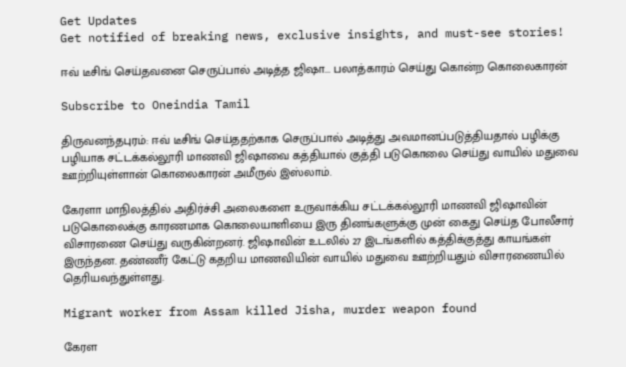Get Updates
Get notified of breaking news, exclusive insights, and must-see stories!

ஈவ் டீசிங் செய்தவனை செருப்பால் அடித்த ஜிஷா... பலாத்காரம் செய்து கொன்ற கொலைகாரன்

Subscribe to Oneindia Tamil

திருவனந்தபுரம்: ஈவ் டீசிங் செய்ததற்காக செருப்பால் அடித்து அவமானப்படுத்தியதால் பழிக்கு பழியாக சட்டக்கல்லூரி மாணவி ஜிஷாவை கத்தியால் குத்தி படுகொலை செய்து வாயில் மதுவை ஊற்றியுள்ளான் கொலைகாரன் அமீருல் இஸ்லாம்.

கேரளா மாநிலத்தில் அதிர்ச்சி அலைகளை உருவாக்கிய சட்டக்கல்லூரி மாணவி ஜிஷாவின் படுகொலைக்கு காரணமாக கொலையாளியை இரு தினங்களுக்கு முன் கைது செய்த போலீசார் விசாரணை செய்து வருகின்றனர். ஜிஷாவின் உடலில் 27 இடங்களில் கத்திக்குத்து காயங்கள் இருந்தன. தண்ணீர் கேட்டு கதறிய மாணவியின் வாயில் மதுவை ஊற்றியதும் விசாரணையில் தெரியவந்துள்ளது.

Migrant worker from Assam killed Jisha, murder weapon found

கேரள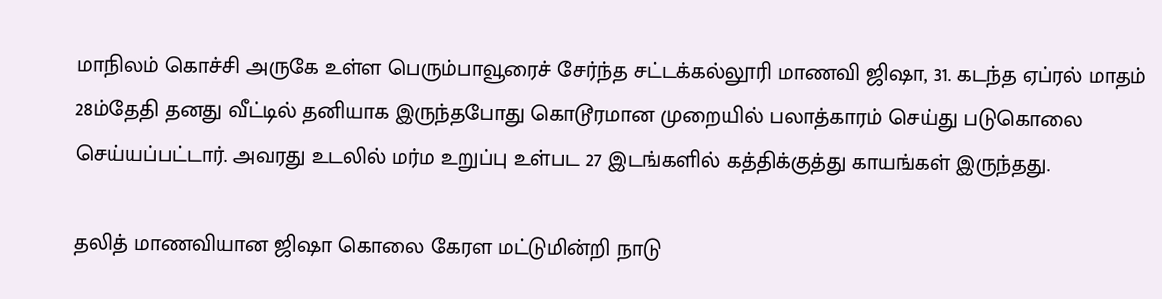மாநிலம் கொச்சி அருகே உள்ள பெரும்பாவூரைச் சேர்ந்த சட்டக்கல்லூரி மாணவி ஜிஷா, 31. கடந்த ஏப்ரல் மாதம் 28ம்தேதி தனது வீட்டில் தனியாக இருந்தபோது கொடூரமான முறையில் பலாத்காரம் செய்து படுகொலை செய்யப்பட்டார். அவரது உடலில் மர்ம உறுப்பு உள்பட 27 இடங்களில் கத்திக்குத்து காயங்கள் இருந்தது.

தலித் மாணவியான ஜிஷா கொலை கேரள மட்டுமின்றி நாடு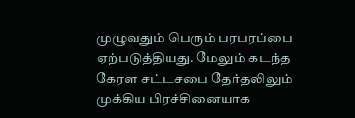முழுவதும் பெரும் பரபரப்பை ஏற்படுத்தியது. மேலும் கடந்த கேரள சட்டசபை தேர்தலிலும் முக்கிய பிரச்சினையாக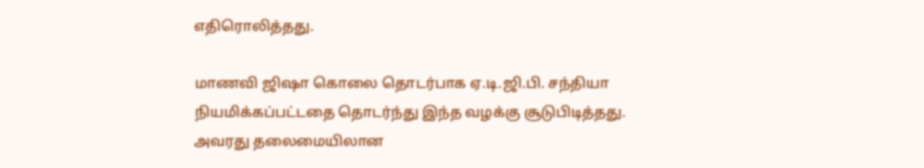எதிரொலித்தது.

மாணவி ஜிஷா கொலை தொடர்பாக ஏ.டி.ஜி.பி. சந்தியா நியமிக்கப்பட்டதை தொடர்ந்து இந்த வழக்கு சூடுபிடித்தது. அவரது தலைமையிலான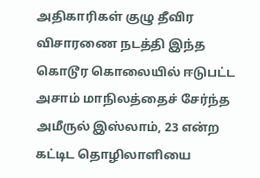அதிகாரிகள் குழு தீவிர விசாரணை நடத்தி இந்த கொடூர கொலையில் ஈடுபட்ட அசாம் மாநிலத்தைச் சேர்ந்த அமீருல் இஸ்லாம், 23 என்ற கட்டிட தொழிலாளியை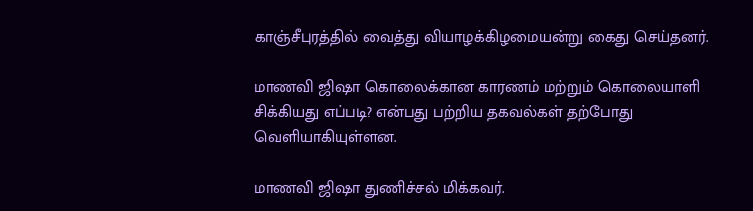காஞ்சீபுரத்தில் வைத்து வியாழக்கிழமையன்று கைது செய்தனர்.

மாணவி ஜிஷா கொலைக்கான காரணம் மற்றும் கொலையாளி சிக்கியது எப்படி? என்பது பற்றிய தகவல்கள் தற்போது வெளியாகியுள்ளன.

மாணவி ஜிஷா துணிச்சல் மிக்கவர்.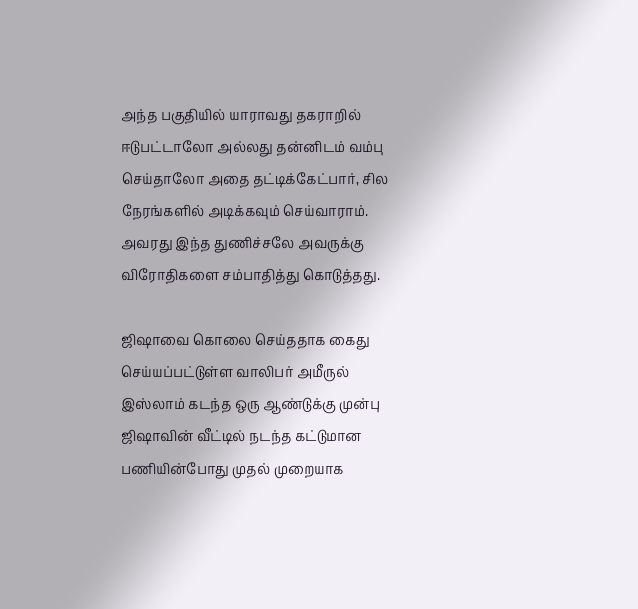அந்த பகுதியில் யாராவது தகராறில் ஈடுபட்டாலோ அல்லது தன்னிடம் வம்பு செய்தாலோ அதை தட்டிக்கேட்பார், சில நேரங்களில் அடிக்கவும் செய்வாராம். அவரது இந்த துணிச்சலே அவருக்கு விரோதிகளை சம்பாதித்து கொடுத்தது.

ஜிஷாவை கொலை செய்ததாக கைது செய்யப்பட்டுள்ள வாலிபர் அமீருல் இஸ்லாம் கடந்த ஒரு ஆண்டுக்கு முன்பு ஜிஷாவின் வீட்டில் நடந்த கட்டுமான பணியின்போது முதல் முறையாக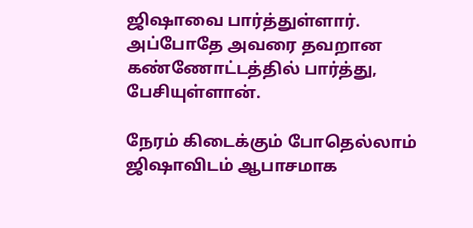ஜிஷாவை பார்த்துள்ளார். அப்போதே அவரை தவறான கண்ணோட்டத்தில் பார்த்து, பேசியுள்ளான்.

நேரம் கிடைக்கும் போதெல்லாம் ஜிஷாவிடம் ஆபாசமாக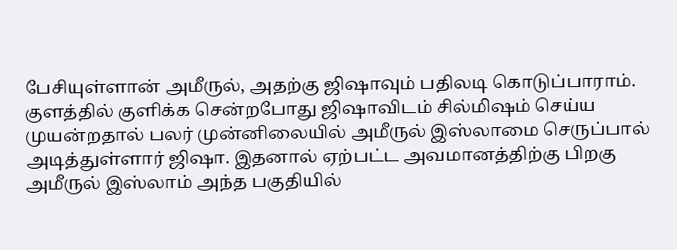பேசியுள்ளான் அமீருல், அதற்கு ஜிஷாவும் பதிலடி கொடுப்பாராம். குளத்தில் குளிக்க சென்றபோது ஜிஷாவிடம் சில்மிஷம் செய்ய முயன்றதால் பலர் முன்னிலையில் அமீருல் இஸ்லாமை செருப்பால் அடித்துள்ளார் ஜிஷா. இதனால் ஏற்பட்ட அவமானத்திற்கு பிறகு அமீருல் இஸ்லாம் அந்த பகுதியில்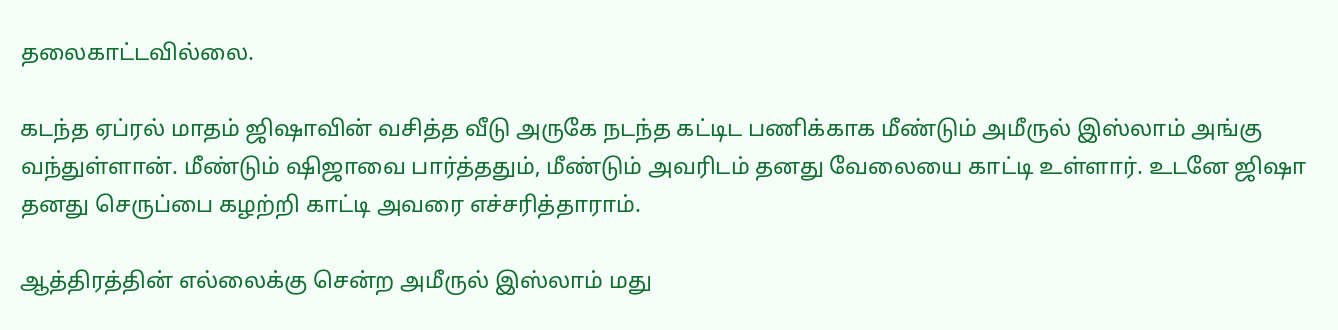தலைகாட்டவில்லை.

கடந்த ஏப்ரல் மாதம் ஜிஷாவின் வசித்த வீடு அருகே நடந்த கட்டிட பணிக்காக மீண்டும் அமீருல் இஸ்லாம் அங்கு வந்துள்ளான். மீண்டும் ஷிஜாவை பார்த்ததும், மீண்டும் அவரிடம் தனது வேலையை காட்டி உள்ளார். உடனே ஜிஷா தனது செருப்பை கழற்றி காட்டி அவரை எச்சரித்தாராம்.

ஆத்திரத்தின் எல்லைக்கு சென்ற அமீருல் இஸ்லாம் மது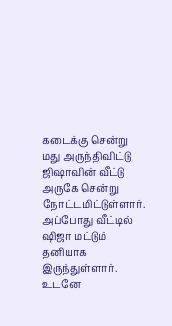கடைக்கு சென்று மது அருந்திவிட்டு ஜிஷாவின் வீட்டு அருகே சென்று நோட்டமிட்டுள்ளார். அப்போது வீட்டில் ஷிஜா மட்டும் தனியாக இருந்துள்ளார். உடனே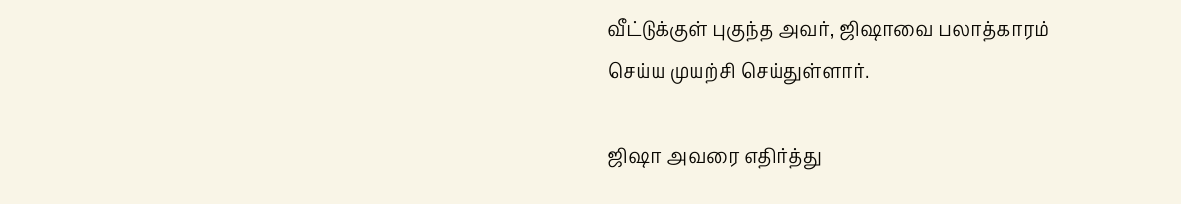வீட்டுக்குள் புகுந்த அவர், ஜிஷாவை பலாத்காரம் செய்ய முயற்சி செய்துள்ளார்.

ஜிஷா அவரை எதிர்த்து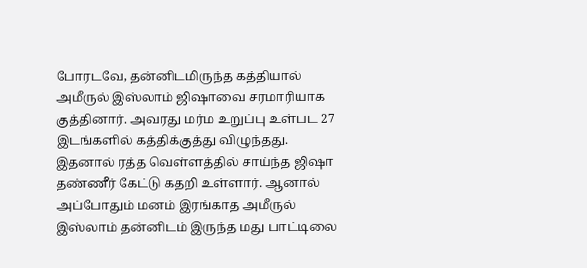போரடவே, தன்னிடமிருந்த கத்தியால் அமீருல் இஸ்லாம் ஜிஷாவை சரமாரியாக குத்தினார். அவரது மர்ம உறுப்பு உள்பட 27 இடங்களில் கத்திக்குத்து விழுந்தது. இதனால் ரத்த வெள்ளத்தில் சாய்ந்த ஜிஷா தண்ணீர் கேட்டு கதறி உள்ளார். ஆனால் அப்போதும் மனம் இரங்காத அமீருல் இஸ்லாம் தன்னிடம் இருந்த மது பாட்டிலை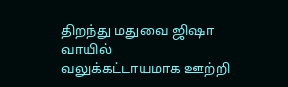திறந்து மதுவை ஜிஷா வாயில் வலுக்கட்டாயமாக ஊற்றி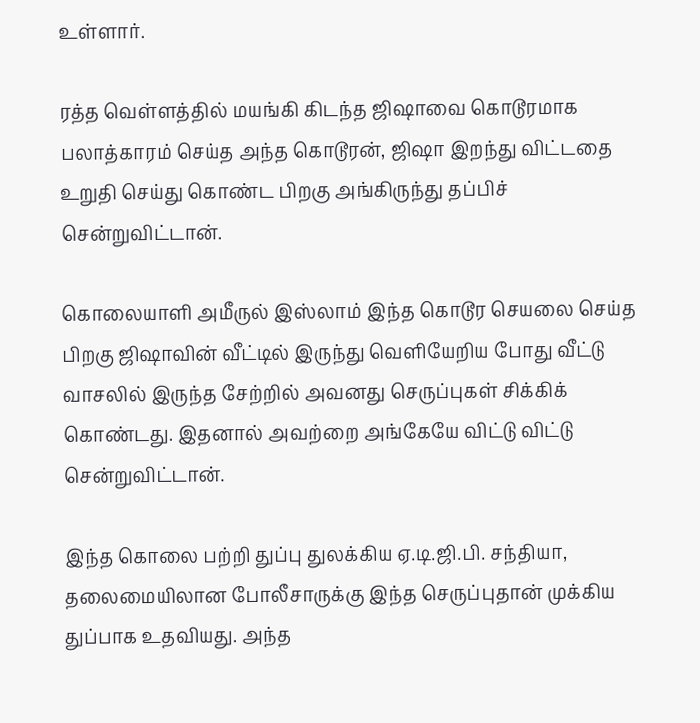உள்ளார்.

ரத்த வெள்ளத்தில் மயங்கி கிடந்த ஜிஷாவை கொடூரமாக பலாத்காரம் செய்த அந்த கொடூரன், ஜிஷா இறந்து விட்டதை உறுதி செய்து கொண்ட பிறகு அங்கிருந்து தப்பிச் சென்றுவிட்டான்.

கொலையாளி அமீருல் இஸ்லாம் இந்த கொடூர செயலை செய்த பிறகு ஜிஷாவின் வீட்டில் இருந்து வெளியேறிய போது வீட்டு வாசலில் இருந்த சேற்றில் அவனது செருப்புகள் சிக்கிக் கொண்டது. இதனால் அவற்றை அங்கேயே விட்டு விட்டு சென்றுவிட்டான்.

இந்த கொலை பற்றி துப்பு துலக்கிய ஏ.டி.ஜி.பி. சந்தியா, தலைமையிலான போலீசாருக்கு இந்த செருப்புதான் முக்கிய துப்பாக உதவியது. அந்த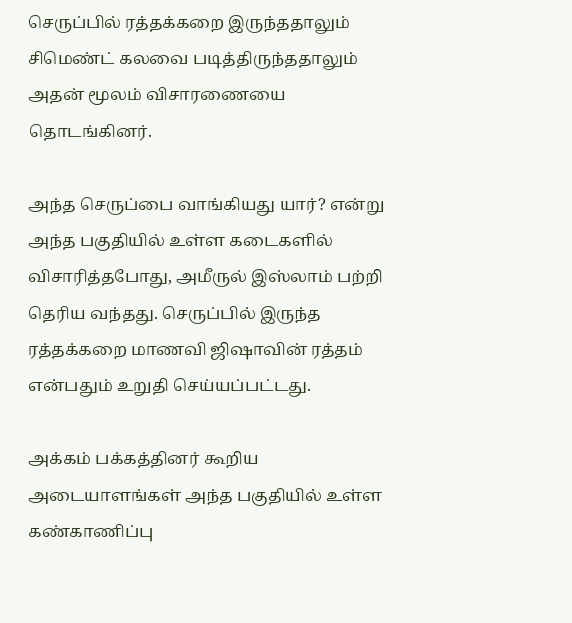செருப்பில் ரத்தக்கறை இருந்ததாலும் சிமெண்ட் கலவை படித்திருந்ததாலும் அதன் மூலம் விசாரணையை தொடங்கினர்.

அந்த செருப்பை வாங்கியது யார்? என்று அந்த பகுதியில் உள்ள கடைகளில் விசாரித்தபோது, அமீருல் இஸ்லாம் பற்றி தெரிய வந்தது. செருப்பில் இருந்த ரத்தக்கறை மாணவி ஜிஷாவின் ரத்தம் என்பதும் உறுதி செய்யப்பட்டது.

அக்கம் பக்கத்தினர் கூறிய அடையாளங்கள் அந்த பகுதியில் உள்ள கண்காணிப்பு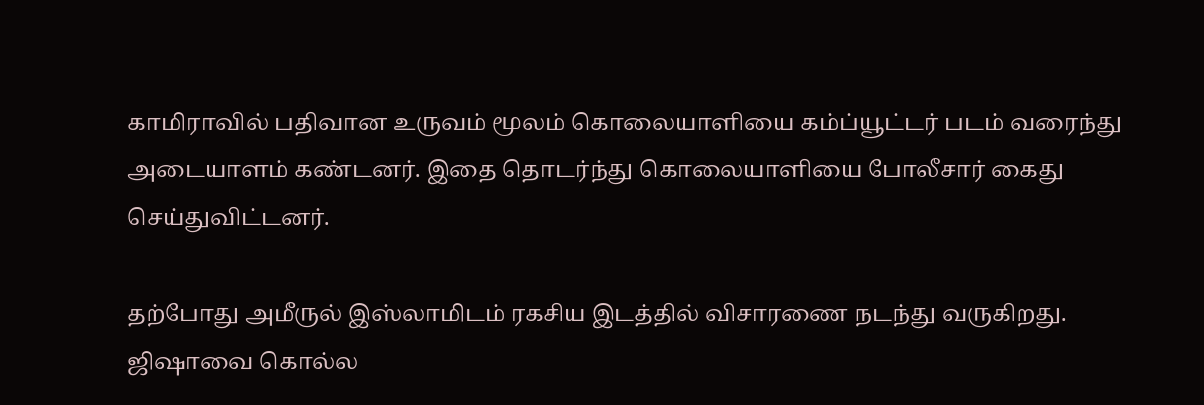காமிராவில் பதிவான உருவம் மூலம் கொலையாளியை கம்ப்யூட்டர் படம் வரைந்து அடையாளம் கண்டனர். இதை தொடர்ந்து கொலையாளியை போலீசார் கைது செய்துவிட்டனர்.

தற்போது அமீருல் இஸ்லாமிடம் ரகசிய இடத்தில் விசாரணை நடந்து வருகிறது. ஜிஷாவை கொல்ல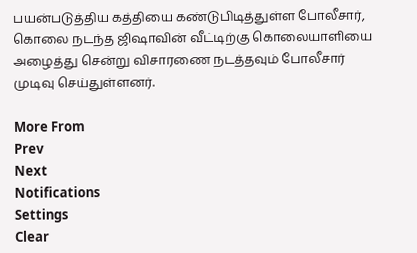பயன்படுத்திய கத்தியை கண்டுபிடித்துள்ள போலீசார், கொலை நடந்த ஜிஷாவின் வீட்டிற்கு கொலையாளியை அழைத்து சென்று விசாரணை நடத்தவும் போலீசார் முடிவு செய்துள்ளனர்.

More From
Prev
Next
Notifications
Settings
Clear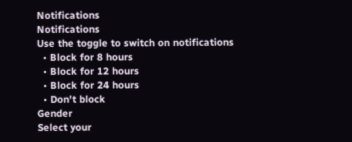Notifications
Notifications
Use the toggle to switch on notifications
  • Block for 8 hours
  • Block for 12 hours
  • Block for 24 hours
  • Don't block
Gender
Select your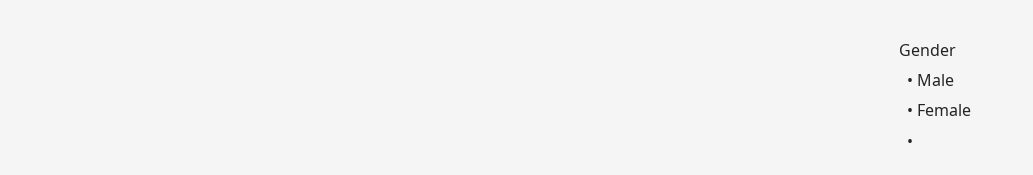Gender
  • Male
  • Female
  •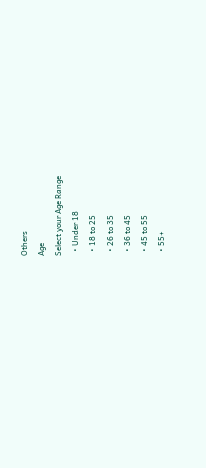Others
Age
Select your Age Range
  • Under 18
  • 18 to 25
  • 26 to 35
  • 36 to 45
  • 45 to 55
  • 55+